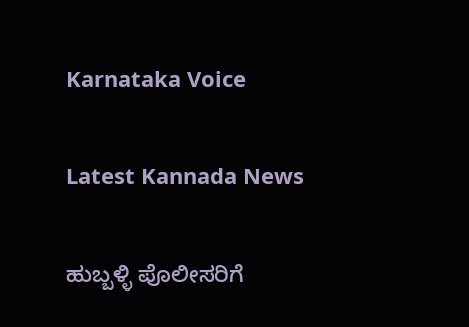Karnataka Voice

Latest Kannada News

ಹುಬ್ಬಳ್ಳಿ ಪೊಲೀಸರಿಗೆ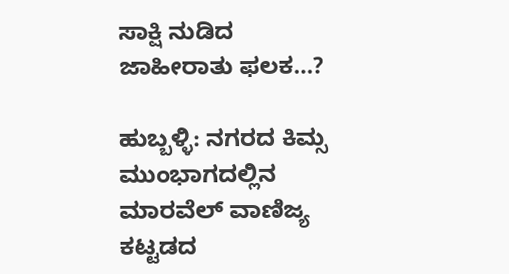ಸಾಕ್ಷಿ ನುಡಿದ ಜಾಹೀರಾತು ಫಲಕ…?

ಹುಬ್ಬಳ್ಳಿ: ನಗರದ ಕಿಮ್ಸ ಮುಂಭಾಗದಲ್ಲಿನ ಮಾರವೆಲ್ ವಾಣಿಜ್ಯ ಕಟ್ಟಡದ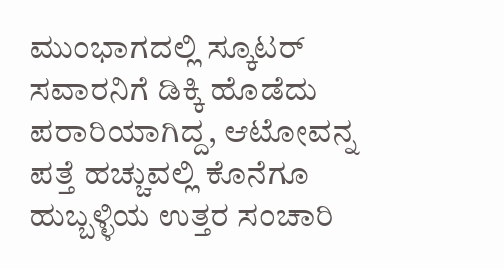ಮುಂಭಾಗದಲ್ಲಿ ಸ್ಕೂಟರ್ ಸವಾರನಿಗೆ ಡಿಕ್ಕಿ ಹೊಡೆದು ಪರಾರಿಯಾಗಿದ್ದ, ಆಟೋವನ್ನ ಪತ್ತೆ ಹಚ್ಚುವಲ್ಲಿ ಕೊನೆಗೂ ಹುಬ್ಬಳ್ಳಿಯ ಉತ್ತರ ಸಂಚಾರಿ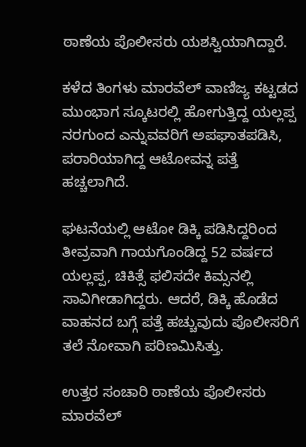ಠಾಣೆಯ ಪೊಲೀಸರು ಯಶಸ್ವಿಯಾಗಿದ್ದಾರೆ.

ಕಳೆದ ತಿಂಗಳು ಮಾರವೆಲ್ ವಾಣಿಜ್ಯ ಕಟ್ಟಡದ ಮುಂಭಾಗ ಸ್ಕೂಟರಲ್ಲಿ ಹೋಗುತ್ತಿದ್ದ ಯಲ್ಲಪ್ಪ ನರಗುಂದ ಎನ್ನುವವರಿಗೆ ಅಪಘಾತಪಡಿಸಿ, ಪರಾರಿಯಾಗಿದ್ದ ಆಟೋವನ್ನ ಪತ್ತೆ ಹಚ್ಚಲಾಗಿದೆ.

ಘಟನೆಯಲ್ಲಿ ಆಟೋ ಡಿಕ್ಕಿ ಪಡಿಸಿದ್ದರಿಂದ ತೀವ್ರವಾಗಿ ಗಾಯಗೊಂಡಿದ್ದ 52 ವರ್ಷದ ಯಲ್ಲಪ್ಪ, ಚಿಕಿತ್ಸೆ ಫಲಿಸದೇ ಕಿಮ್ಸನಲ್ಲಿ ಸಾವಿಗೀಡಾಗಿದ್ದರು. ಆದರೆ, ಡಿಕ್ಕಿ ಹೊಡೆದ ವಾಹನದ ಬಗ್ಗೆ ಪತ್ತೆ ಹಚ್ಚುವುದು ಪೊಲೀಸರಿಗೆ ತಲೆ ನೋವಾಗಿ ಪರಿಣಮಿಸಿತ್ತು.

ಉತ್ತರ ಸಂಚಾರಿ ಠಾಣೆಯ ಪೊಲೀಸರು ಮಾರವೆಲ್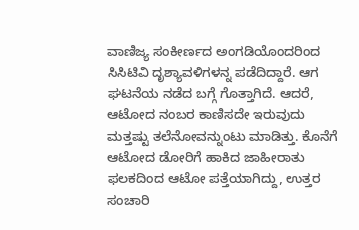ವಾಣಿಜ್ಯ ಸಂಕೀರ್ಣದ ಅಂಗಡಿಯೊಂದರಿಂದ ಸಿಸಿಟಿವಿ ದೃಶ್ಯಾವಳಿಗಳನ್ನ ಪಡೆದಿದ್ದಾರೆ. ಆಗ ಘಟನೆಯ ನಡೆದ ಬಗ್ಗೆ ಗೊತ್ತಾಗಿದೆ. ಆದರೆ, ಆಟೋದ ನಂಬರ ಕಾಣಿಸದೇ ಇರುವುದು ಮತ್ತಷ್ಟು ತಲೆನೋವನ್ನುಂಟು ಮಾಡಿತ್ತು. ಕೊನೆಗೆ ಆಟೋದ ಡೋರಿಗೆ ಹಾಕಿದ ಜಾಹೀರಾತು ಫಲಕದಿಂದ ಆಟೋ ಪತ್ತೆಯಾಗಿದ್ದು, ಉತ್ತರ ಸಂಚಾರಿ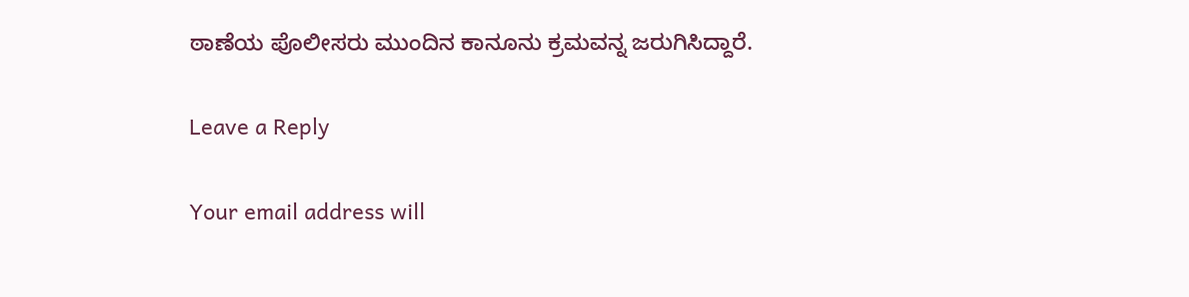ಠಾಣೆಯ ಪೊಲೀಸರು ಮುಂದಿನ ಕಾನೂನು ಕ್ರಮವನ್ನ ಜರುಗಿಸಿದ್ದಾರೆ.

Leave a Reply

Your email address will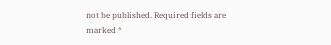not be published. Required fields are marked *